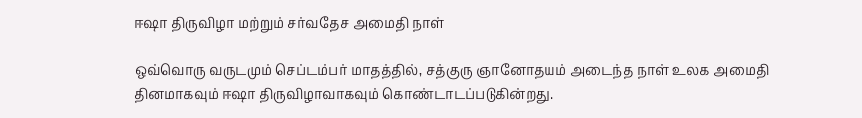ஈஷா திருவிழா மற்றும் சர்வதேச அமைதி நாள்

ஒவ்வொரு வருடமும் செப்டம்பர் மாதத்தில், சத்குரு ஞானோதயம் அடைந்த நாள் உலக அமைதி தினமாகவும் ஈஷா திருவிழாவாகவும் கொண்டாடப்படுகின்றது.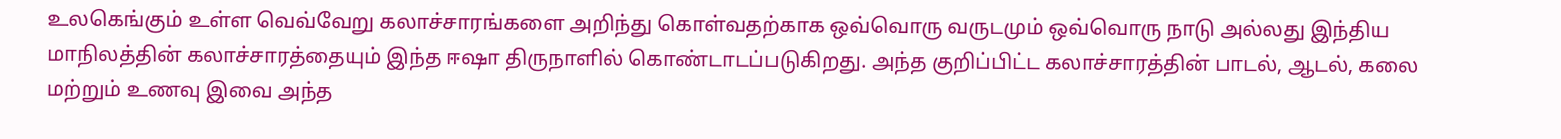உலகெங்கும் உள்ள வெவ்வேறு கலாச்சாரங்களை அறிந்து கொள்வதற்காக ஒவ்வொரு வருடமும் ஒவ்வொரு நாடு அல்லது இந்திய மாநிலத்தின் கலாச்சாரத்தையும் இந்த ஈஷா திருநாளில் கொண்டாடப்படுகிறது. அந்த குறிப்பிட்ட கலாச்சாரத்தின் பாடல், ஆடல், கலை மற்றும் உணவு இவை அந்த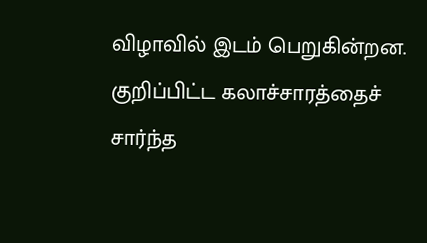விழாவில் இடம் பெறுகின்றன. குறிப்பிட்ட கலாச்சாரத்தைச் சார்ந்த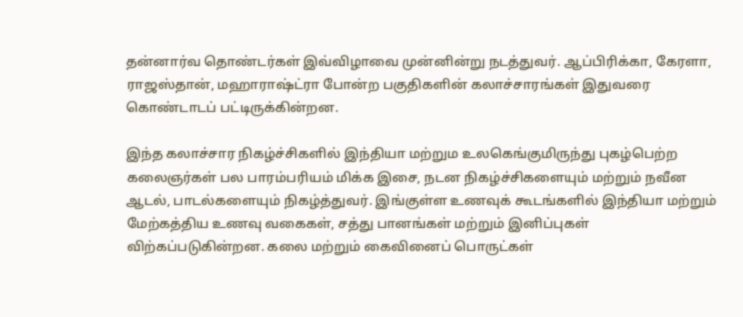தன்னார்வ தொண்டர்கள் இவ்விழாவை முன்னின்று நடத்துவர். ஆப்பிரிக்கா, கேரளா, ராஜஸ்தான், மஹாராஷ்ட்ரா போன்ற பகுதிகளின் கலாச்சாரங்கள் இதுவரை கொண்டாடப் பட்டிருக்கின்றன.

இந்த கலாச்சார நிகழ்ச்சிகளில் இந்தியா மற்றும உலகெங்குமிருந்து புகழ்பெற்ற கலைஞர்கள் பல பாரம்பரியம் மிக்க இசை, நடன நிகழ்ச்சிகளையும் மற்றும் நவீன ஆடல், பாடல்களையும் நிகழ்த்துவர். இங்குள்ள உணவுக் கூடங்களில் இந்தியா மற்றும் மேற்கத்திய உணவு வகைகள், சத்து பானங்கள் மற்றும் இனிப்புகள் விற்கப்படுகின்றன. கலை மற்றும் கைவினைப் பொருட்கள்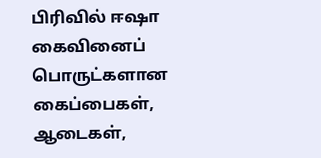பிரிவில் ஈஷா கைவினைப் பொருட்களான கைப்பைகள், ஆடைகள்,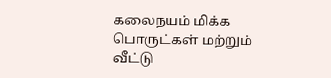கலைநயம் மிக்க பொருட்கள் மற்றும் வீட்டு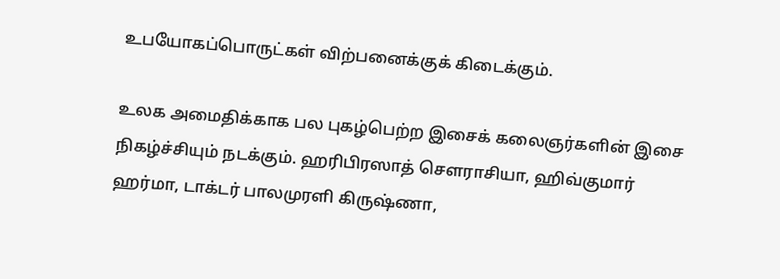உபயோகப்பொருட்கள் விற்பனைக்குக் கிடைக்கும்.

உலக அமைதிக்காக பல புகழ்பெற்ற இசைக் கலைஞர்களின் இசை நிகழ்ச்சியும் நடக்கும். ஹரிபிரஸாத் சௌராசியா, ஹிவ்குமார் ஹர்மா, டாக்டர் பாலமுரளி கிருஷ்ணா,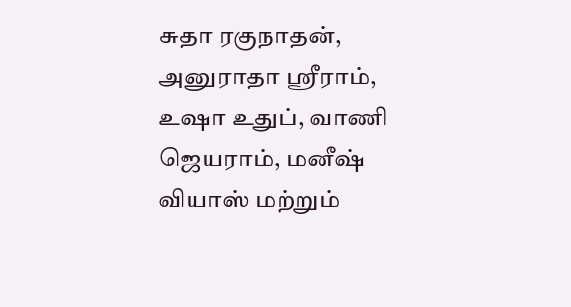சுதா ரகுநாதன், அனுராதா ஸ்ரீராம், உஷா உதுப், வாணி ஜெயராம், மனீஷ் வியாஸ் மற்றும்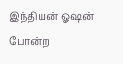இந்தியன் ஓஷன் போன்ற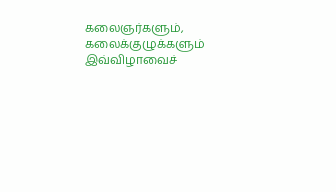கலைஞர்களும், கலைக்குழுக்களும் இவ்விழாவைச்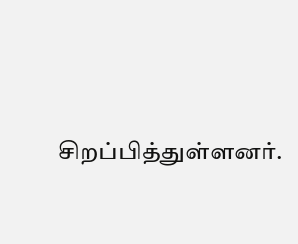சிறப்பித்துள்ளனர்.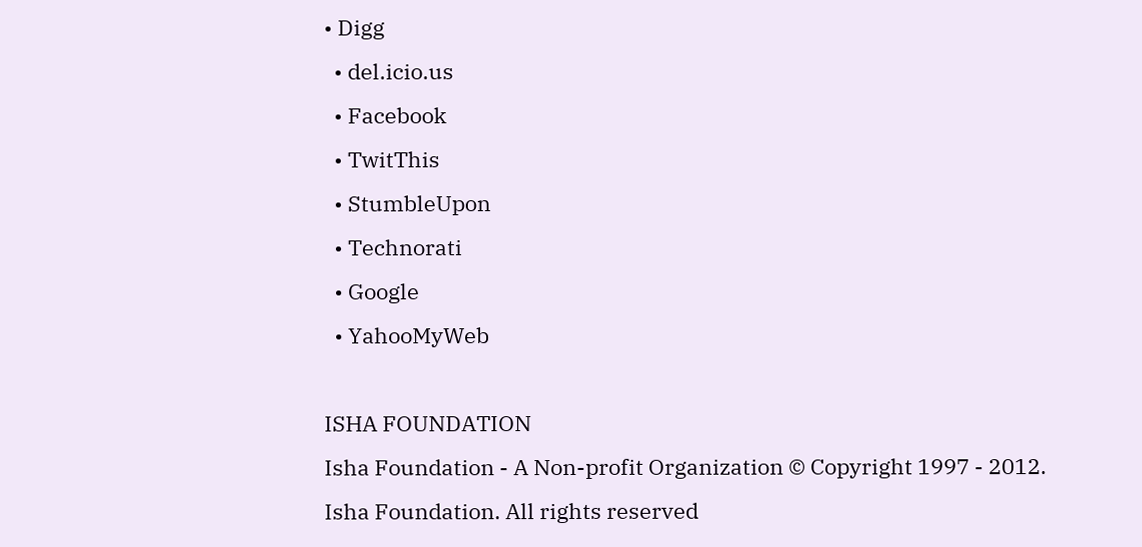• Digg
  • del.icio.us
  • Facebook
  • TwitThis
  • StumbleUpon
  • Technorati
  • Google
  • YahooMyWeb

ISHA FOUNDATION
Isha Foundation - A Non-profit Organization © Copyright 1997 - 2012. Isha Foundation. All rights reserved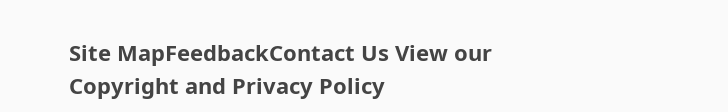Site MapFeedbackContact Us View our Copyright and Privacy Policy